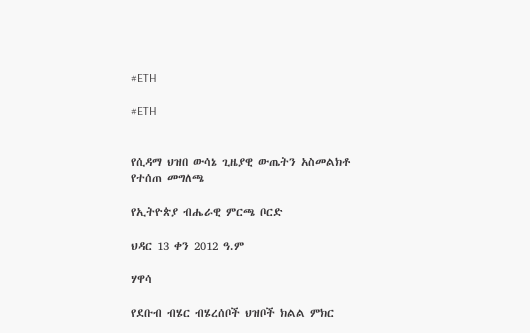#ETH

#ETH


የሲዳማ ህዝበ ውሳኔ ጊዜያዊ ውጤትን አስመልክቶ የተሰጠ መግለጫ

የኢትዮጵያ ብሔራዊ ምርጫ ቦርድ

ህዳር 13 ቀን 2012 ዓ.ም

ሃዋሳ

የደቡብ ብሄር ብሄረሰቦች ህዝቦች ክልል ምክር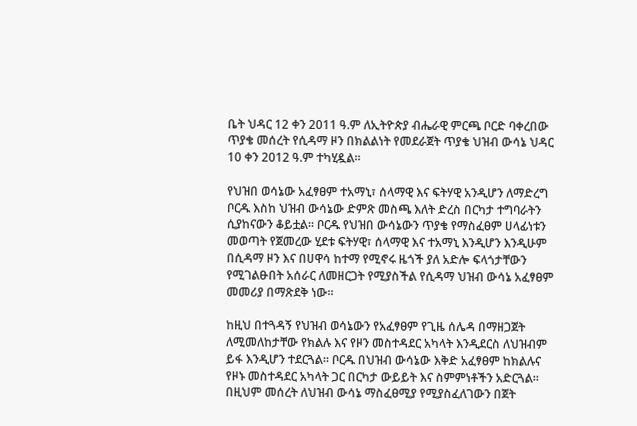ቤት ህዳር 12 ቀን 2011 ዓ.ም ለኢትዮጵያ ብሔራዊ ምርጫ ቦርድ ባቀረበው ጥያቄ መሰረት የሲዳማ ዞን በክልልነት የመደራጀት ጥያቄ ህዝብ ውሳኔ ህዳር 10 ቀን 2012 ዓ.ም ተካሂዷል።

የህዝበ ወሳኔው አፈፃፀም ተአማኒ፣ ሰላማዊ እና ፍትሃዊ አንዲሆን ለማድረግ ቦርዱ እስከ ህዝብ ውሳኔው ድምጽ መስጫ እለት ድረስ በርካታ ተግባራትን ሲያከናውን ቆይቷል። ቦርዱ የህዝበ ውሳኔውን ጥያቄ የማስፈፀም ሀላፊነቱን መወጣት የጀመረው ሂደቱ ፍትሃዊ፣ ሰላማዊ እና ተአማኒ እንዲሆን እንዲሁም በሲዳማ ዞን እና በሀዋሳ ከተማ የሚኖሩ ዜጎች ያለ አድሎ ፍላጎታቸውን የሚገልፁበት አሰራር ለመዘርጋት የሚያስችል የሲዳማ ህዝብ ውሳኔ አፈፃፀም መመሪያ በማጽደቅ ነው፡፡

ከዚህ በተጓዳኝ የህዝብ ወሳኔውን የአፈፃፀም የጊዜ ሰሌዳ በማዘጋጀት ለሚመለከታቸው የክልሉ እና የዞን መስተዳደር አካላት እንዲደርስ ለህዝብም ይፋ እንዲሆን ተደርጓል። ቦርዱ በህዝብ ውሳኔው እቅድ አፈፃፀም ከክልሉና የዞኑ መስተዳደር አካላት ጋር በርካታ ውይይት እና ስምምነቶችን አድርጓል። በዚህም መሰረት ለህዝብ ውሳኔ ማስፈፀሚያ የሚያስፈለገውን በጀት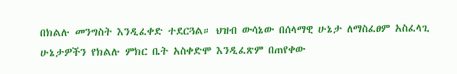በክልሉ መንግስት እንዲፈቀድ ተደርጓል። ህዝብ ውሳኔው በሰላማዊ ሁኔታ ለማስፈፀም አስፈላጊ ሁኔታዎችን የክልሉ ምክር ቤት አስቀድሞ እንዲፈጽም በጠየቀው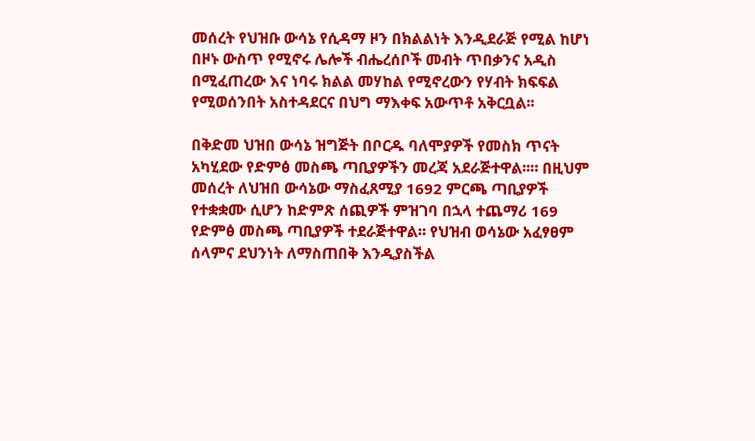መሰረት የህዝቡ ውሳኔ የሲዳማ ዞን በክልልነት እንዲደራጅ የሚል ከሆነ በዞኑ ውስጥ የሚኖሩ ሌሎች ብሔረሰቦች መብት ጥበቃንና አዲስ በሚፈጠረው እና ነባሩ ክልል መሃከል የሚኖረውን የሃብት ክፍፍል የሚወሰንበት አስተዳደርና በህግ ማእቀፍ አውጥቶ አቅርቧል፡፡

በቅድመ ህዝበ ውሳኔ ዝግጅት በቦርዱ ባለሞያዎች የመስክ ጥናት አካሂደው የድምፅ መስጫ ጣቢያዎችን መረጃ አደራጅተዋል፡፡። በዚህም መሰረት ለህዝበ ውሳኔው ማስፈጸሚያ 1692 ምርጫ ጣቢያዎች የተቋቋሙ ሲሆን ከድምጽ ሰጪዎች ምዝገባ በኋላ ተጨማሪ 169 የድምፅ መስጫ ጣቢያዎች ተደራጅተዋል። የህዝብ ወሳኔው አፈፃፀም ሰላምና ደህንነት ለማስጠበቅ እንዲያስችል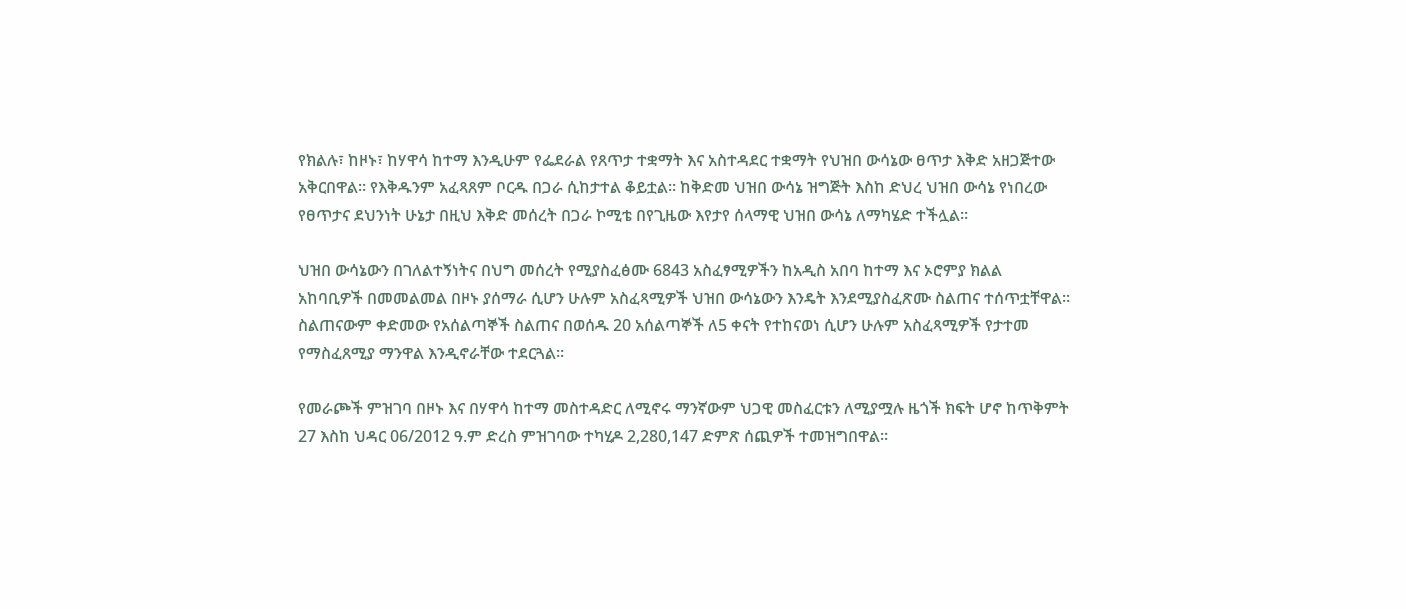የክልሉ፣ ከዞኑ፣ ከሃዋሳ ከተማ እንዲሁም የፌደራል የጸጥታ ተቋማት እና አስተዳደር ተቋማት የህዝበ ውሳኔው ፀጥታ እቅድ አዘጋጅተው አቅርበዋል፡፡ የእቅዱንም አፈጻጸም ቦርዱ በጋራ ሲከታተል ቆይቷል፡፡ ከቅድመ ህዝበ ውሳኔ ዝግጅት እስከ ድህረ ህዝበ ውሳኔ የነበረው የፀጥታና ደህንነት ሁኔታ በዚህ እቅድ መሰረት በጋራ ኮሚቴ በየጊዜው እየታየ ሰላማዊ ህዝበ ውሳኔ ለማካሄድ ተችሏል።

ህዝበ ውሳኔውን በገለልተኝነትና በህግ መሰረት የሚያስፈፅሙ 6843 አስፈፃሚዎችን ከአዲስ አበባ ከተማ እና ኦሮምያ ክልል አከባቢዎች በመመልመል በዞኑ ያሰማራ ሲሆን ሁሉም አስፈጻሚዎች ህዝበ ውሳኔውን እንዴት እንደሚያስፈጽሙ ስልጠና ተሰጥቷቸዋል፡፡ ስልጠናውም ቀድመው የአሰልጣኞች ስልጠና በወሰዱ 20 አሰልጣኞች ለ5 ቀናት የተከናወነ ሲሆን ሁሉም አስፈጻሚዎች የታተመ የማስፈጸሚያ ማንዋል እንዲኖራቸው ተደርጓል፡፡

የመራጮች ምዝገባ በዞኑ እና በሃዋሳ ከተማ መስተዳድር ለሚኖሩ ማንኛውም ህጋዊ መስፈርቱን ለሚያሟሉ ዜጎች ክፍት ሆኖ ከጥቅምት 27 እስከ ህዳር 06/2012 ዓ.ም ድረስ ምዝገባው ተካሂዶ 2,280,147 ድምጽ ሰጪዎች ተመዝግበዋል፡፡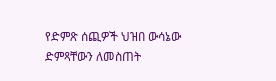የድምጽ ሰጪዎች ህዝበ ውሳኔው ድምጻቸውን ለመስጠት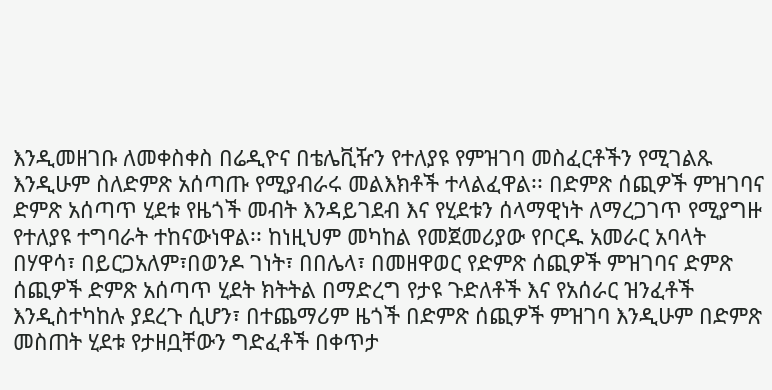እንዲመዘገቡ ለመቀስቀስ በሬዲዮና በቴሌቪዥን የተለያዩ የምዝገባ መስፈርቶችን የሚገልጹ እንዲሁም ስለድምጽ አሰጣጡ የሚያብራሩ መልእክቶች ተላልፈዋል፡፡ በድምጽ ሰጪዎች ምዝገባና ድምጽ አሰጣጥ ሂደቱ የዜጎች መብት እንዳይገደብ እና የሂደቱን ሰላማዊነት ለማረጋገጥ የሚያግዙ የተለያዩ ተግባራት ተከናውነዋል፡፡ ከነዚህም መካከል የመጀመሪያው የቦርዱ አመራር አባላት በሃዋሳ፣ በይርጋአለም፣በወንዶ ገነት፣ በበሌላ፣ በመዘዋወር የድምጽ ሰጪዎች ምዝገባና ድምጽ ሰጪዎች ድምጽ አሰጣጥ ሂደት ክትትል በማድረግ የታዩ ጉድለቶች እና የአሰራር ዝንፈቶች እንዲስተካከሉ ያደረጉ ሲሆን፣ በተጨማሪም ዜጎች በድምጽ ሰጪዎች ምዝገባ እንዲሁም በድምጽ መስጠት ሂደቱ የታዘቧቸውን ግድፈቶች በቀጥታ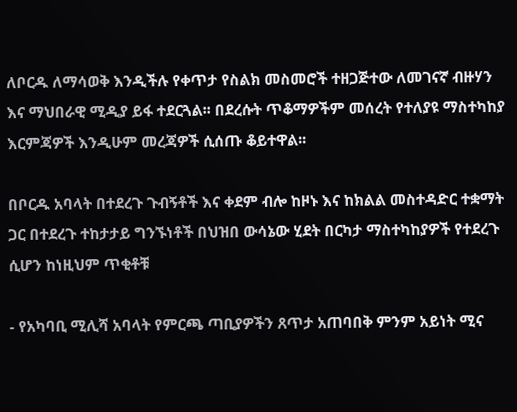ለቦርዱ ለማሳወቅ እንዲችሉ የቀጥታ የስልክ መስመሮች ተዘጋጅተው ለመገናኛ ብዙሃን እና ማህበራዊ ሚዲያ ይፋ ተደርጓል፡፡ በደረሱት ጥቆማዎችም መሰረት የተለያዩ ማስተካከያ እርምጃዎች እንዲሁም መረጃዎች ሲሰጡ ቆይተዋል፡፡

በቦርዱ አባላት በተደረጉ ጉብኝቶች እና ቀደም ብሎ ከዞኑ እና ከክልል መስተዳድር ተቋማት ጋር በተደረጉ ተከታታይ ግንኙነቶች በህዝበ ውሳኔው ሂደት በርካታ ማስተካከያዎች የተደረጉ ሲሆን ከነዚህም ጥቂቶቹ

- የአካባቢ ሚሊሻ አባላት የምርጫ ጣቢያዎችን ጸጥታ አጠባበቅ ምንም አይነት ሚና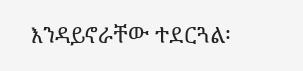እንዳይኖራቸው ተደርጓል፡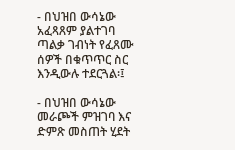- በህዝበ ውሳኔው አፈጻጸም ያልተገባ ጣልቃ ገብነት የፈጸሙ ሰዎች በቁጥጥር ስር እንዲውሉ ተደርጓል፡፤

- በህዝበ ውሳኔው መራጮች ምዝገባ እና ድምጽ መስጠት ሂደት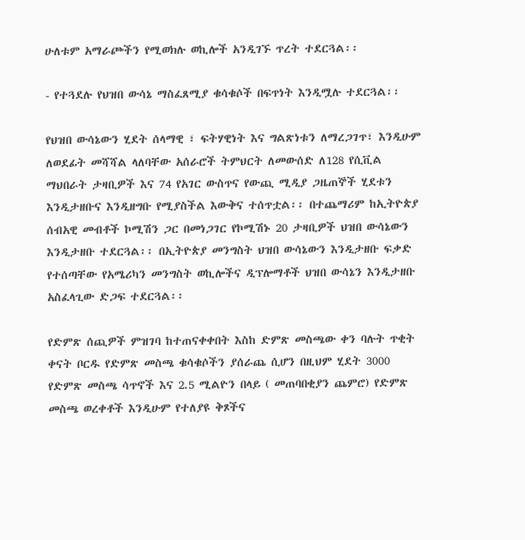ሁለቱም አማራጮችን የሚወክሉ ወኪሎች አንዲገኙ ጥረት ተደርጓል፡፡

- የተጓደሉ የህዝበ ውሳኔ ማስፈጸሚያ ቁሳቁሶች በፍጥነት እንዲሟሉ ተደርጓል፡፡

የህዝበ ውሳኔውን ሂደት ሰላማዊ ፣ ፍትሃዊነት እና ግልጽነቱን ለማረጋገጥ፣ እንዲሁም ለወደፊት መሻሻል ላለባቸው አሰራሮች ትምህርት ለመውሰድ ለ128 የሲቪል ማህበራት ታዛቢዎች እና 74 የአገር ውስጥና የውጪ ሚዲያ ጋዜጠኞች ሂደቱን እንዲታዘቡና እንዲዘግቡ የሚያስችል እውቅና ተሰጥቷል፡፡ በተጨማሪም ከኢትዮጵያ ሰብአዊ መብቶች ኮሚሽን ጋር በመነጋገር የኮሚሽኑ 20 ታዛቢዎች ህዝበ ውሳኔውን እንዲታዘቡ ተደርጓል፡፡ በኢትዮጵያ መንግስት ህዝበ ውሳኔውን እንዲታዘቡ ፍቃድ የተሰጣቸው የአሜሪካን መንግስት ወኪሎችና ዲፕሎማቶች ህዝበ ውሳኔን እንዲታዘቡ አስፈላጊው ድጋፍ ተደርጓል፡፡

የድምጽ ሰጪዎች ምዝገባ ከተጠናቀቀበት እስከ ድምጽ መስጫው ቀን ባሉት ጥቂት ቀናት ቦርዱ የድምጽ መስጫ ቁሳቁሶችን ያሰራጨ ሲሆን በዚህም ሂደት 3000 የድምጽ መስጫ ሳጥኖች እና 2.5 ሚልዮን በላይ ( መጠባበቂያን ጨምሮ) የድምጽ መስጫ ወረቀቶች እንዲሁም የተለያዩ ቅጾችና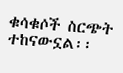ቁሳቁሶች ስርጭት ተከናውኗል፡፡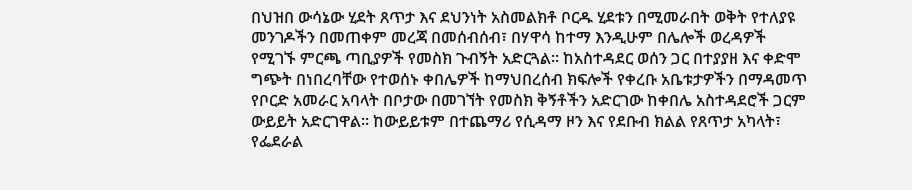በህዝበ ውሳኔው ሂደት ጸጥታ እና ደህንነት አስመልክቶ ቦርዱ ሂደቱን በሚመራበት ወቅት የተለያዩ መንገዶችን በመጠቀም መረጃ በመሰብሰብ፣ በሃዋሳ ከተማ እንዲሁም በሌሎች ወረዳዎች የሚገኙ ምርጫ ጣቢያዎች የመስክ ጉብኝት አድርጓል፡፡ ከአስተዳደር ወሰን ጋር በተያያዘ እና ቀድሞ ግጭት በነበረባቸው የተወሰኑ ቀበሌዎች ከማህበረሰብ ክፍሎች የቀረቡ አቤቱታዎችን በማዳመጥ የቦርድ አመራር አባላት በቦታው በመገኘት የመስክ ቅኝቶችን አድርገው ከቀበሌ አስተዳደሮች ጋርም ውይይት አድርገዋል፡፡ ከውይይቱም በተጨማሪ የሲዳማ ዞን እና የደቡብ ክልል የጸጥታ አካላት፣ የፌደራል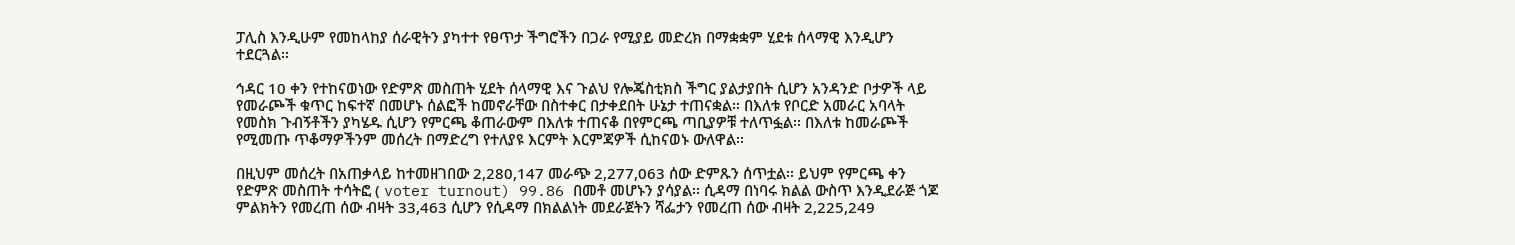ፓሊስ እንዲሁም የመከላከያ ሰራዊትን ያካተተ የፀጥታ ችግሮችን በጋራ የሚያይ መድረክ በማቋቋም ሂደቱ ሰላማዊ እንዲሆን ተደርጓል፡፡

ኅዳር 10 ቀን የተከናወነው የድምጽ መስጠት ሂደት ሰላማዊ እና ጉልህ የሎጄስቲክስ ችግር ያልታያበት ሲሆን አንዳንድ ቦታዎች ላይ የመራጮች ቁጥር ከፍተኛ በመሆኑ ሰልፎች ከመኖራቸው በስተቀር በታቀደበት ሁኔታ ተጠናቋል፡፡ በእለቱ የቦርድ አመራር አባላት የመስክ ጉብኝቶችን ያካሄዱ ሲሆን የምርጫ ቆጠራውም በእለቱ ተጠናቆ በየምርጫ ጣቢያዎቹ ተለጥፏል፡፡ በእለቱ ከመራጮች የሚመጡ ጥቆማዎችንም መሰረት በማድረግ የተለያዩ እርምት እርምጃዎች ሲከናወኑ ውለዋል፡፡

በዚህም መሰረት በአጠቃላይ ከተመዘገበው 2,280,147 መራጭ 2,277,063 ሰው ድምጹን ሰጥቷል፡፡ ይህም የምርጫ ቀን የድምጽ መስጠት ተሳትፎ ( voter turnout) 99.86 በመቶ መሆኑን ያሳያል፡፡ ሲዳማ በነባሩ ክልል ውስጥ እንዲደራጅ ጎጆ ምልክትን የመረጠ ሰው ብዛት 33,463 ሲሆን የሲዳማ በክልልነት መደራጀትን ሻፌታን የመረጠ ሰው ብዛት 2,225,249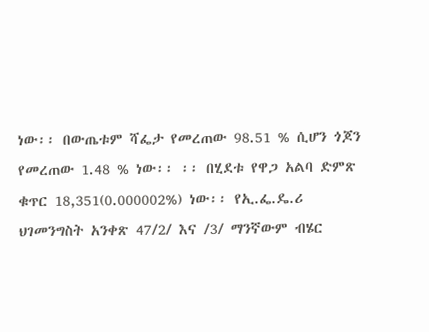ነው፡፡ በውጤቱም ሻፌታ የመረጠው 98.51 % ሲሆን ጎጆን የመረጠው 1.48 % ነው፡፡ ፡፡ በሂደቱ የዋጋ አልባ ድምጽ ቁጥር 18,351(0.000002%) ነው፡፡ የኢ.ፌ.ዴ.ሪ ህገመንግስት አንቀጽ 47/2/ እና /3/ ማንኛውም ብሄር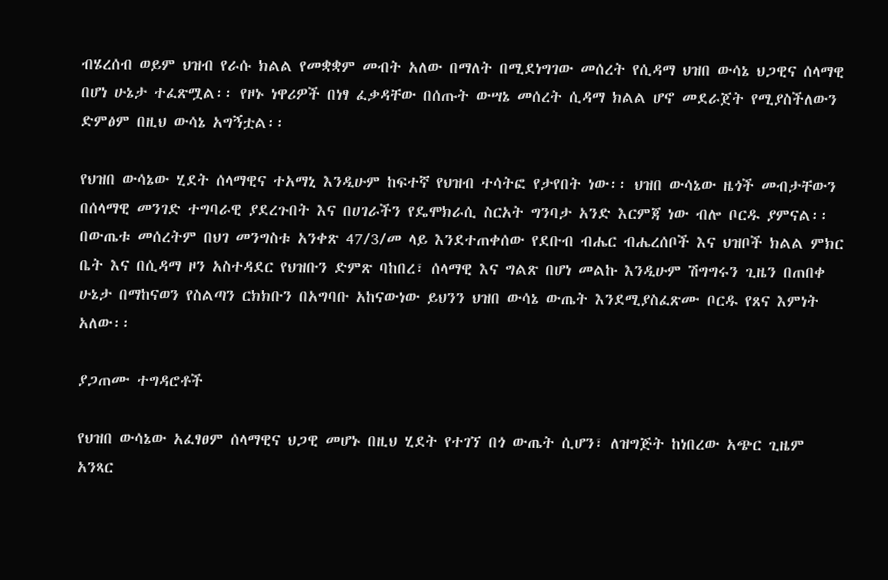ብሄረሰብ ወይም ህዝብ የራሱ ክልል የመቋቋም መብት አለው በማለት በሚደነግገው መሰረት የሲዳማ ህዝበ ውሳኔ ህጋዊና ሰላማዊ በሆነ ሁኔታ ተፈጽሟል፡፡ የዞኑ ነዋሪዎች በነፃ ፈቃዳቸው በሰጡት ውሣኔ መሰረት ሲዳማ ክልል ሆኖ መደራጀት የሚያስችለውን ድምፅም በዚህ ውሳኔ አግኝቷል፡፡

የህዝበ ውሳኔው ሂደት ሰላማዊና ተአማኒ እንዲሁም ከፍተኛ የህዝብ ተሳትፎ የታየበት ነው፡፡ ህዝበ ውሳኔው ዜጎች መብታቸውን በሰላማዊ መንገድ ተግባራዊ ያደረጉበት እና በሀገራችን የዴሞክራሲ ስርአት ግንባታ አንድ እርምጃ ነው ብሎ ቦርዱ ያምናል፡፡ በውጤቱ መሰረትም በህገ መንግስቱ አንቀጽ 47/3/መ ላይ እንደተጠቀሰው የደቡብ ብሔር ብሔረሰቦች እና ህዝቦች ክልል ምክር ቤት እና በሲዳማ ዞን አስተዳደር የህዝቡን ድምጽ ባከበረ፣ ሰላማዊ እና ግልጽ በሆነ መልኩ እንዲሁም ሽግግሩን ጊዜን በጠበቀ ሁኔታ በማከናወን የስልጣን ርክክቡን በአግባቡ አከናውነው ይህንን ህዝበ ውሳኔ ውጤት እንደሚያስፈጽሙ ቦርዱ የጸና እምነት አለው፡፡

ያጋጠሙ ተግዳሮቶች

የህዝበ ውሳኔው አፈፃፀም ሰላማዊና ህጋዊ መሆኑ በዚህ ሂደት የተገኘ በጎ ውጤት ሲሆን፣ ለዝግጅት ከነበረው አጭር ጊዜም አንጻር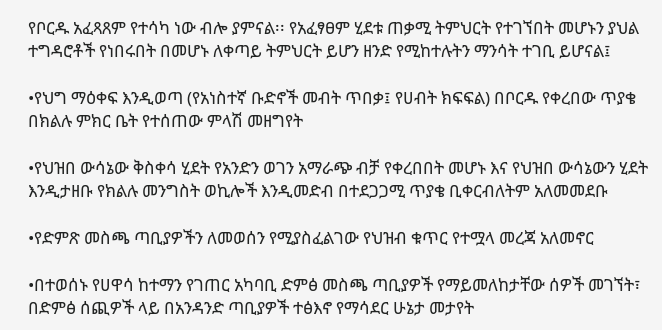የቦርዱ አፈጻጸም የተሳካ ነው ብሎ ያምናል፡፡ የአፈፃፀም ሂደቱ ጠቃሚ ትምህርት የተገኘበት መሆኑን ያህል ተግዳሮቶች የነበሩበት በመሆኑ ለቀጣይ ትምህርት ይሆን ዘንድ የሚከተሉትን ማንሳት ተገቢ ይሆናል፤

•የህግ ማዕቀፍ እንዲወጣ (የአነስተኛ ቡድኖች መብት ጥበቃ፤ የሀብት ክፍፍል) በቦርዱ የቀረበው ጥያቄ በክልሉ ምክር ቤት የተሰጠው ምላሽ መዘግየት

•የህዝበ ውሳኔው ቅስቀሳ ሂደት የአንድን ወገን አማራጭ ብቻ የቀረበበት መሆኑ እና የህዝበ ውሳኔውን ሂደት እንዲታዘቡ የክልሉ መንግስት ወኪሎች እንዲመድብ በተደጋጋሚ ጥያቄ ቢቀርብለትም አለመመደቡ

•የድምጽ መስጫ ጣቢያዎችን ለመወሰን የሚያስፈልገው የህዝብ ቁጥር የተሟላ መረጃ አለመኖር

•በተወሰኑ የሀዋሳ ከተማን የገጠር አካባቢ ድምፅ መስጫ ጣቢያዎች የማይመለከታቸው ሰዎች መገኘት፣ በድምፅ ሰጪዎች ላይ በአንዳንድ ጣቢያዎች ተፅእኖ የማሳደር ሁኔታ መታየት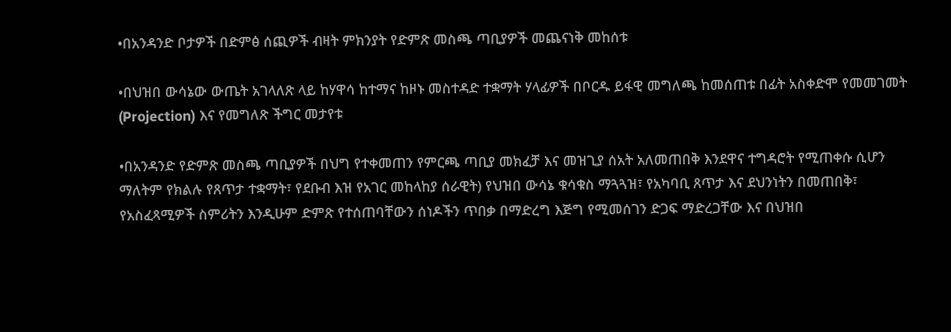•በአንዳንድ ቦታዎች በድምፅ ሰጪዎች ብዛት ምክንያት የድምጽ መስጫ ጣቢያዎች መጨናነቅ መከሰቱ

•በህዝበ ውሳኔው ውጤት አገላለጽ ላይ ከሃዋሳ ከተማና ከዞኑ መስተዳድ ተቋማት ሃላፊዎች በቦርዱ ይፋዊ መግለጫ ከመሰጠቱ በፊት አስቀድሞ የመመገመት (Projection) እና የመግለጽ ችግር መታየቱ

•በአንዳንድ የድምጽ መስጫ ጣቢያዎች በህግ የተቀመጠን የምርጫ ጣቢያ መክፈቻ እና መዝጊያ ሰአት አለመጠበቅ እንደዋና ተግዳሮት የሚጠቀሱ ሲሆን ማለትም የክልሉ የጸጥታ ተቋማት፣ የደቡብ እዝ የአገር መከላከያ ሰራዊት) የህዝበ ውሳኔ ቁሳቁስ ማጓጓዝ፣ የአካባቢ ጸጥታ እና ደህንነትን በመጠበቅ፣ የአስፈጻሚዎች ስምሪትን እንዲሁም ድምጽ የተሰጠባቸውን ሰነዶችን ጥበቃ በማድረግ እጅግ የሚመሰገን ድጋፍ ማድረጋቸው እና በህዝበ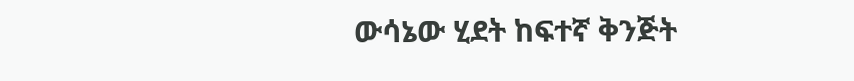ውሳኔው ሂደት ከፍተኛ ቅንጅት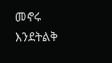መኖሩ እንደትልቅ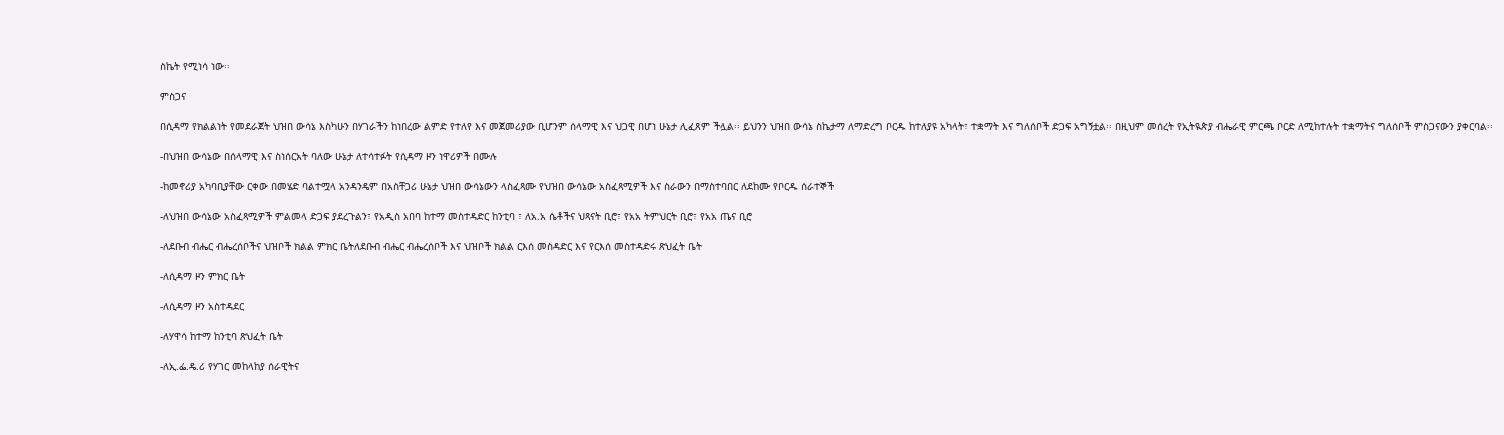ስኬት የሚነሳ ነው፡፡

ምስጋና

በሲዳማ የክልልነት የመደራጀት ህዝበ ውሳኔ እስካሁን በሃገራችን ከነበረው ልምድ የተለየ እና መጀመሪያው ቢሆንም ሰላማዊ እና ህጋዊ በሆነ ሁኔታ ሊፈጸም ችሏል፡፡ ይህንን ህዝበ ውሳኔ ስኬታማ ለማድረግ ቦርዱ ከተለያዩ አካላት፣ ተቋማት እና ግለሰቦች ድጋፍ አግኝቷል፡፡ በዚህም መሰረት የኢትዪጵያ ብሔራዊ ምርጫ ቦርድ ለሚከተሉት ተቋማትና ግለሰቦች ምስጋናውን ያቀርባል፡፡

-በህዝበ ውሳኔው በሰላማዊ እና ስነሰርአት ባለው ሁኔታ ለተሳተፉት የሲዳማ ዞን ነዋሪዎች በሙሉ

-ከመኖሪያ አካባቢያቸው ርቀው በመሄድ ባልተሟላ አንዳንዴም በአስቸጋሪ ሁኔታ ህዝበ ውሳኔውን ላስፈጻሙ የህዝበ ውሳኔው አስፈጻሚዎች እና ስራውን በማስተባበር ለደከሙ የቦርዱ ሰራተኞች

-ለህዝበ ውሳኔው አስፈጻሚዎች ምልመላ ድጋፍ ያደረጉልን፣ የአዲስ አበባ ከተማ መስተዳድር ከንቲባ ፣ ለአ.አ ሴቶችና ህጻናት ቢሮ፣ የአአ ትምህርት ቢሮ፣ የአአ ጤና ቢሮ

-ለደቡብ ብሔር ብሔረሰቦችና ህዝቦች ክልል ምክር ቤትለደቡብ ብሔር ብሔረሰቦች እና ህዝቦች ክልል ርእሰ መስዳድር እና የርእሰ መስተዳድሩ ጽህፈት ቤት

-ለሲዳማ ዞን ምክር ቤት

-ለሲዳማ ዞን አስተዳደር

-ለሃዋሳ ከተማ ከንቲባ ጽህፈት ቤት

-ለኢ.ፌ.ዴ.ሪ የሃገር መከላከያ ሰራዊትና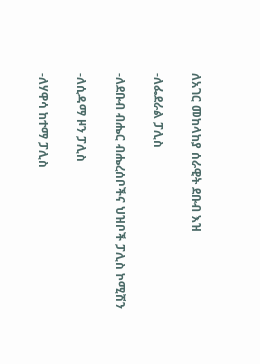ለአገር መከላከያ ሰራዊት ደቡብ እዝ

-ለፌደራል ፓሊስ

-ለደቡብ ብሔር ብሔረሰቦችና ህዝቦች ፓሊስ ኮሚሽን

-ለሲዳማ ዞን ፓሊስ

-ለሃዋሳ ከተማ ፓሊስ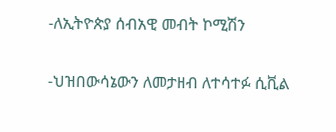-ለኢትዮጵያ ሰብአዊ መብት ኮሚሽን

-ህዝበውሳኔውን ለመታዘብ ለተሳተፉ ሲቪል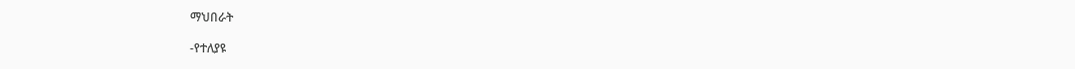ማህበራት

-የተለያዩ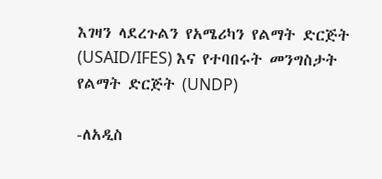እገዛን ላደረጉልን የአሜሪካን የልማት ድርጅት (USAID/IFES) እና የተባበሩት መንግስታት የልማት ድርጅት (UNDP)

-ለአዲስ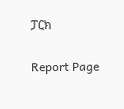ፓርክ

Report Page